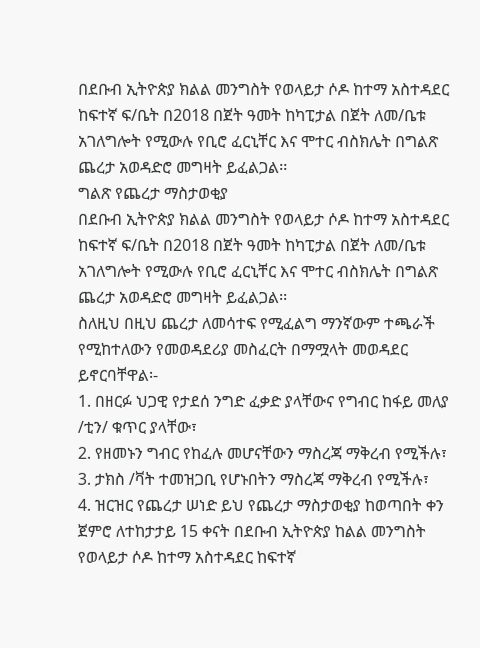በደቡብ ኢትዮጵያ ክልል መንግስት የወላይታ ሶዶ ከተማ አስተዳደር ከፍተኛ ፍ/ቤት በ2018 በጀት ዓመት ከካፒታል በጀት ለመ/ቤቱ አገለግሎት የሚውሉ የቢሮ ፈርኒቸር እና ሞተር ብስክሌት በግልጽ ጨረታ አወዳድሮ መግዛት ይፈልጋል፡፡
ግልጽ የጨረታ ማስታወቂያ
በደቡብ ኢትዮጵያ ክልል መንግስት የወላይታ ሶዶ ከተማ አስተዳደር ከፍተኛ ፍ/ቤት በ2018 በጀት ዓመት ከካፒታል በጀት ለመ/ቤቱ አገለግሎት የሚውሉ የቢሮ ፈርኒቸር እና ሞተር ብስክሌት በግልጽ ጨረታ አወዳድሮ መግዛት ይፈልጋል፡፡
ስለዚህ በዚህ ጨረታ ለመሳተፍ የሚፈልግ ማንኛውም ተጫራች የሚከተለውን የመወዳደሪያ መስፈርት በማሟላት መወዳደር ይኖርባቸዋል፡-
1. በዘርፉ ህጋዊ የታደሰ ንግድ ፈቃድ ያላቸውና የግብር ከፋይ መለያ /ቲን/ ቁጥር ያላቸው፣
2. የዘመኑን ግብር የከፈሉ መሆናቸውን ማስረጃ ማቅረብ የሚችሉ፣
3. ታክስ /ቫት ተመዝጋቢ የሆኑበትን ማስረጃ ማቅረብ የሚችሉ፣
4. ዝርዝር የጨረታ ሠነድ ይህ የጨረታ ማስታወቂያ ከወጣበት ቀን ጀምሮ ለተከታታይ 15 ቀናት በደቡብ ኢትዮጵያ ከልል መንግስት የወላይታ ሶዶ ከተማ አስተዳደር ከፍተኛ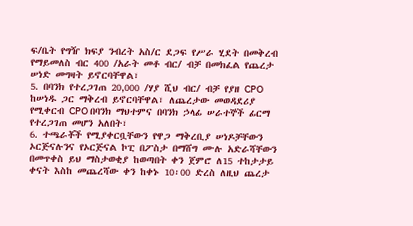ፍ/ቤት የግዥ ክፍያ ንብረት አስ/ር ደጋፍ የሥራ ሂደት በመቅረብ የማይመለስ ብር 400 /አራት መቶ ብር/ ብቻ በመክፈል የጨረታ ሠነድ መግዛት ይኖርባቸዋል፣
5. በባንክ የተረጋገጠ 20,000 /ሃያ ሺህ ብር/ ብቻ የያዘ CPO ከሠነዱ ጋር ማቅረብ ይኖርባቸዋል፣ ለጨረታው መወዳደሪያ የሚቀርብ CPO በባንክ ማህተምና በባንክ ኃላፊ ሠራተኞች ፊርማ የተረጋገጠ መሆን አለበት፣
6. ተጫራቾች የሚያቀርቧቸውን የዋጋ ማቅረቢያ ሠነዶቻቸውን ኦርጅናሉንና የኦርጅናል ኮፒ በፖስታ በማሸግ ሙሉ አድራሻቸውን በመጥቀስ ይህ ማስታወቂያ ከወጣበት ቀን ጀምሮ ለ15 ተከታታይ ቀናት እስከ መጨረሻው ቀን ከቀኑ 10፡00 ድረስ ለዚህ ጨረታ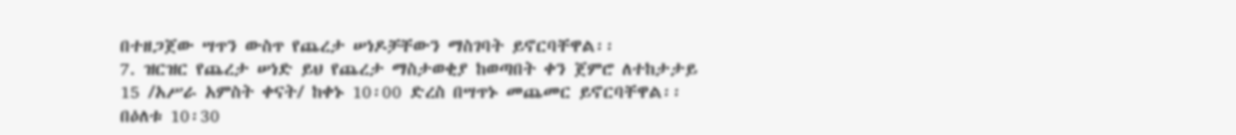በተዘጋጀው ሣጥን ውስጥ የጨረታ ሠነዶቻቸውን ማስገባት ይኖርባቸዋል፡፡
7. ዝርዝር የጨረታ ሠነድ ይህ የጨረታ ማስታወቂያ ከወጣበት ቀን ጀምሮ ለተከታታይ 15 /አሥራ አምስት ቀናት/ ከቀኑ 10፡00 ድረስ በሣጥኑ መጨመር ይኖርባቸዋል፡፡ በዕለቱ 10፡30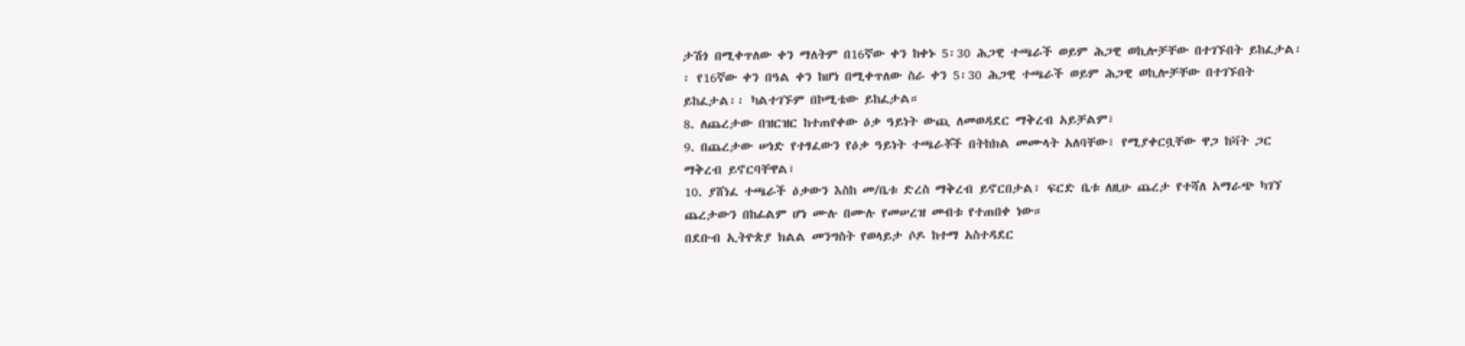ታሽጎ በሚቀጥለው ቀን ማለትም በ16ኛው ቀን ከቀኑ 5፡30 ሕጋዊ ተጫራች ወይም ሕጋዊ ወኪሎቻቸው በተገኙበት ይከፈታል፡፡ የ16ኛው ቀን በዓል ቀን ከሆነ በሚቀጥለው ስራ ቀን 5፡30 ሕጋዊ ተጫራች ወይም ሕጋዊ ወኪሎቻቸው በተገኙበት ይከፈታል፡፡ ካልተገኙም በኮሚቴው ይከፈታል።
8. ለጨረታው በዝርዝር ከተጠየቀው ዕቃ ዓይነት ውጪ ለመወዳደር ማቅረብ አይቻልም፣
9. በጨረታው ሠነድ የተፃፈውን የዕቃ ዓይነት ተጫራቾች በትከክል መሙላት አለባቸው፣ የሚያቀርቧቸው ዋጋ ከቫት ጋር ማቅረብ ይኖርባቸዋል፣
10. ያሸነፈ ተጫራች ዕቃውን እስከ መ/ቤቱ ድረስ ማቅረብ ይኖርበታል፣ ፍርድ ቤቱ ለዚሁ ጨረታ የተሻለ አማራጭ ካገኘ ጨረታውን በከፊልም ሆነ ሙሉ በሙሉ የመሠረዝ መብቱ የተጠበቀ ነው።
በደቡብ ኢትዮጵያ ክልል መንግስት የወላይታ ሶዶ ከተማ አስተዳደር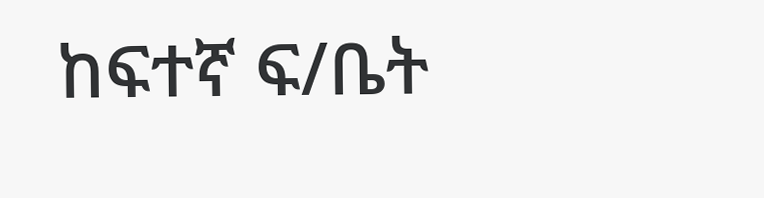ከፍተኛ ፍ/ቤት